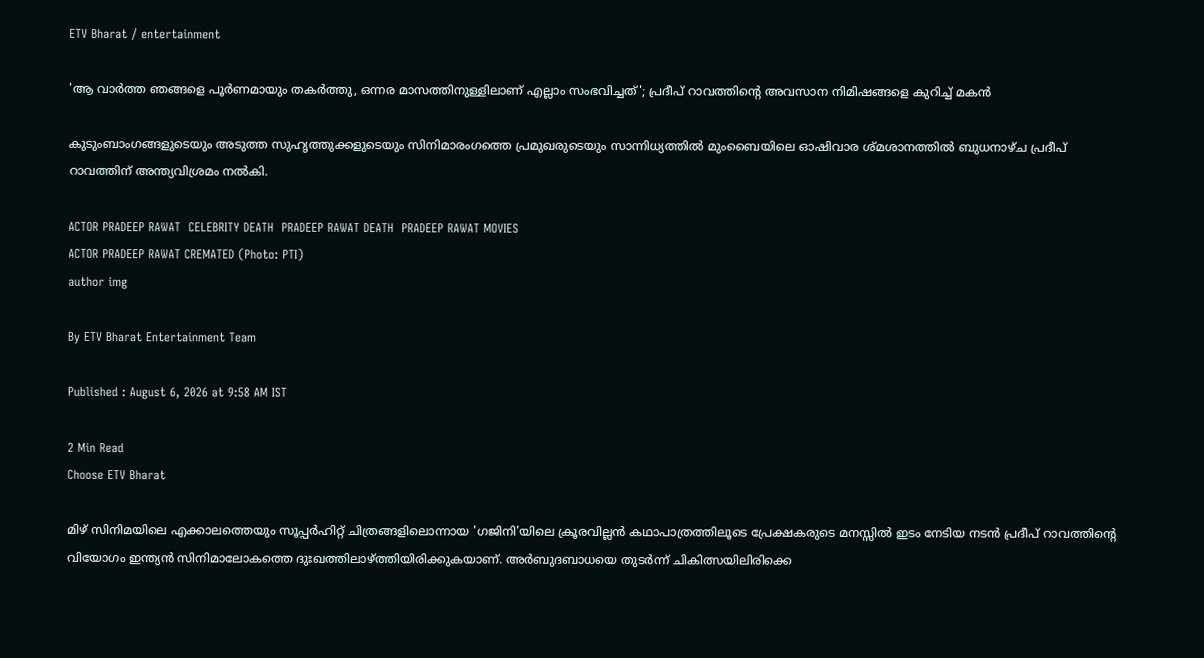ETV Bharat / entertainment

'ആ വാർത്ത ഞങ്ങളെ പൂർണമായും തകർത്തു, ഒന്നര മാസത്തിനുള്ളിലാണ് എല്ലാം സംഭവിച്ചത്'; പ്രദീപ് റാവത്തിന്‍റെ അവസാന നിമിഷങ്ങളെ കുറിച്ച് മകന്‍

കുടുംബാംഗങ്ങളുടെയും അടുത്ത സുഹൃത്തുക്കളുടെയും സിനിമാരംഗത്തെ പ്രമുഖരുടെയും സാന്നിധ്യത്തിൽ മുംബൈയിലെ ഓഷിവാര ശ്‌മശാനത്തിൽ ബുധനാഴ്ച പ്രദീപ് റാവത്തിന് അന്ത്യവിശ്രമം നൽകി.

ACTOR PRADEEP RAWAT  CELEBRITY DEATH  PRADEEP RAWAT DEATH  PRADEEP RAWAT MOVIES
ACTOR PRADEEP RAWAT CREMATED (Photo: PTI)
author img

By ETV Bharat Entertainment Team

Published : August 6, 2026 at 9:58 AM IST

2 Min Read
Choose ETV Bharat

മിഴ് സിനിമയിലെ എക്കാലത്തെയും സൂപ്പർഹിറ്റ് ചിത്രങ്ങളിലൊന്നായ 'ഗജിനി'യിലെ ക്രൂരവില്ലൻ കഥാപാത്രത്തിലൂടെ പ്രേക്ഷകരുടെ മനസ്സിൽ ഇടം നേടിയ നടൻ പ്രദീപ് റാവത്തിന്‍റെ വിയോഗം ഇന്ത്യൻ സിനിമാലോകത്തെ ദുഃഖത്തിലാഴ്ത്തിയിരിക്കുകയാണ്. അർബുദബാധയെ തുടർന്ന് ചികിത്സയിലിരിക്കെ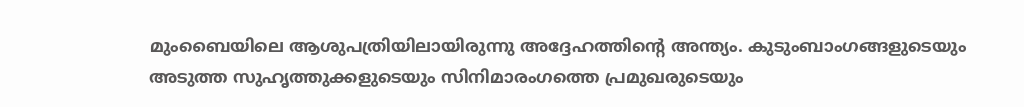മുംബൈയിലെ ആശുപത്രിയിലായിരുന്നു അദ്ദേഹത്തിന്‍റെ അന്ത്യം. കുടുംബാംഗങ്ങളുടെയും അടുത്ത സുഹൃത്തുക്കളുടെയും സിനിമാരംഗത്തെ പ്രമുഖരുടെയും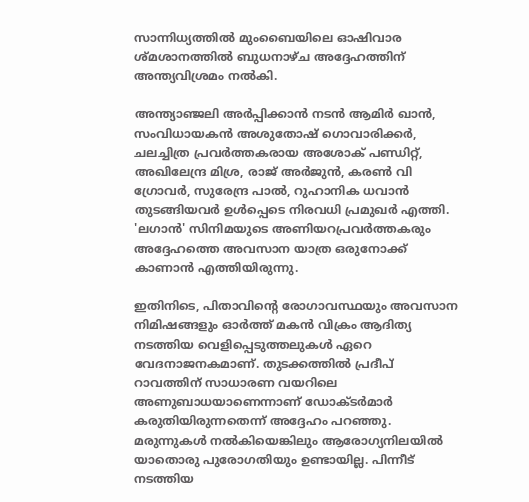സാന്നിധ്യത്തിൽ മുംബൈയിലെ ഓഷിവാര ശ്‌മശാനത്തിൽ ബുധനാഴ്ച അദ്ദേഹത്തിന് അന്ത്യവിശ്രമം നൽകി.

അന്ത്യാഞ്ജലി അർപ്പിക്കാൻ നടൻ ആമിർ ഖാൻ, സംവിധായകൻ അശുതോഷ് ഗൊവാരിക്കർ, ചലച്ചിത്ര പ്രവർത്തകരായ അശോക് പണ്ഡിറ്റ്, അഖിലേന്ദ്ര മിശ്ര, രാജ് അർജുൻ, കരൺ വി ഗ്രോവർ, സുരേന്ദ്ര പാൽ, റുഹാനിക ധവാൻ തുടങ്ങിയവർ ഉൾപ്പെടെ നിരവധി പ്രമുഖർ എത്തി. 'ലഗാൻ' സിനിമയുടെ അണിയറപ്രവർത്തകരും അദ്ദേഹത്തെ അവസാന യാത്ര ഒരുനോക്ക് കാണാൻ എത്തിയിരുന്നു.

ഇതിനിടെ, പിതാവിന്‍റെ രോഗാവസ്ഥയും അവസാന നിമിഷങ്ങളും ഓർത്ത് മകൻ വിക്രം ആദിത്യ നടത്തിയ വെളിപ്പെടുത്തലുകൾ ഏറെ വേദനാജനകമാണ്. തുടക്കത്തിൽ പ്രദീപ് റാവത്തിന് സാധാരണ വയറിലെ അണുബാധയാണെന്നാണ് ഡോക്ടർമാർ കരുതിയിരുന്നതെന്ന് അദ്ദേഹം പറഞ്ഞു. മരുന്നുകൾ നൽകിയെങ്കിലും ആരോഗ്യനിലയിൽ യാതൊരു പുരോഗതിയും ഉണ്ടായില്ല. പിന്നീട് നടത്തിയ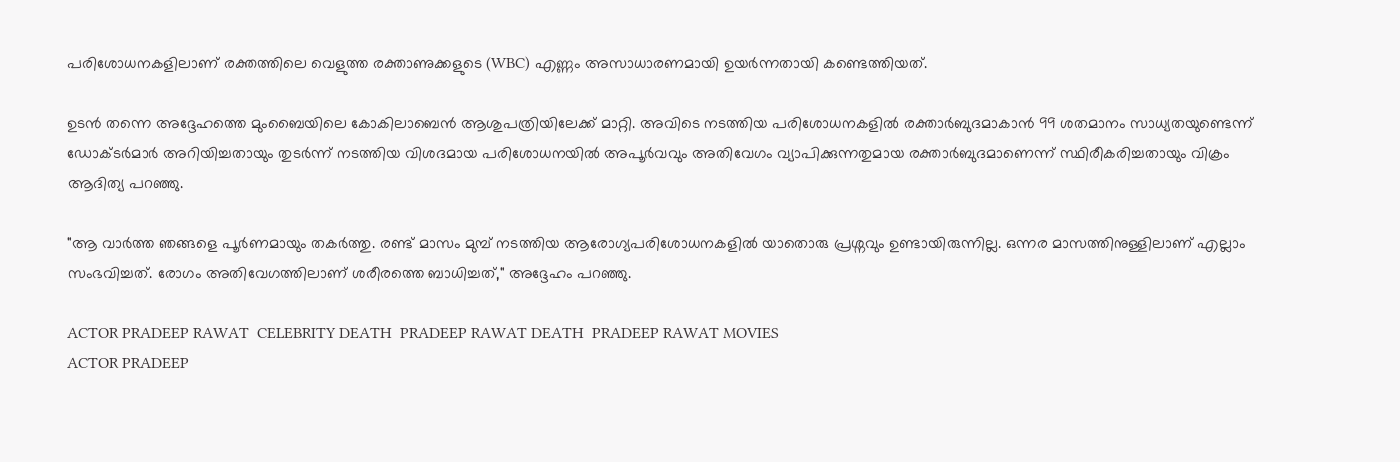പരിശോധനകളിലാണ് രക്തത്തിലെ വെളുത്ത രക്താണുക്കളുടെ (WBC) എണ്ണം അസാധാരണമായി ഉയർന്നതായി കണ്ടെത്തിയത്.

ഉടൻ തന്നെ അദ്ദേഹത്തെ മുംബൈയിലെ കോകിലാബെൻ ആശുപത്രിയിലേക്ക് മാറ്റി. അവിടെ നടത്തിയ പരിശോധനകളിൽ രക്താർബുദമാകാൻ 99 ശതമാനം സാധ്യതയുണ്ടെന്ന് ഡോക്ടർമാർ അറിയിച്ചതായും തുടർന്ന് നടത്തിയ വിശദമായ പരിശോധനയിൽ അപൂർവവും അതിവേഗം വ്യാപിക്കുന്നതുമായ രക്താർബുദമാണെന്ന് സ്ഥിരീകരിച്ചതായും വിക്രം ആദിത്യ പറഞ്ഞു.

"ആ വാർത്ത ഞങ്ങളെ പൂർണമായും തകർത്തു. രണ്ട് മാസം മുമ്പ് നടത്തിയ ആരോഗ്യപരിശോധനകളിൽ യാതൊരു പ്രശ്നവും ഉണ്ടായിരുന്നില്ല. ഒന്നര മാസത്തിനുള്ളിലാണ് എല്ലാം സംഭവിച്ചത്. രോഗം അതിവേഗത്തിലാണ് ശരീരത്തെ ബാധിച്ചത്," അദ്ദേഹം പറഞ്ഞു.

ACTOR PRADEEP RAWAT  CELEBRITY DEATH  PRADEEP RAWAT DEATH  PRADEEP RAWAT MOVIES
ACTOR PRADEEP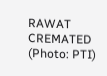RAWAT CREMATED (Photo: PTI)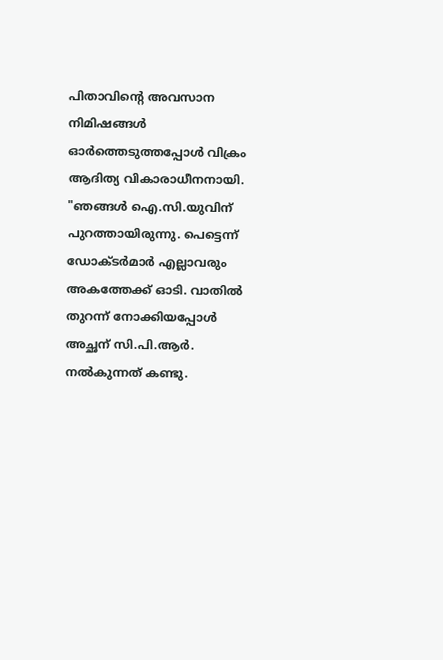പിതാവിന്‍റെ അവസാന നിമിഷങ്ങൾ ഓർത്തെടുത്തപ്പോൾ വിക്രം ആദിത്യ വികാരാധീനനായി. "ഞങ്ങൾ ഐ.സി.യുവിന് പുറത്തായിരുന്നു. പെട്ടെന്ന് ഡോക്ടർമാർ എല്ലാവരും അകത്തേക്ക് ഓടി. വാതിൽ തുറന്ന് നോക്കിയപ്പോൾ അച്ഛന് സി.പി.ആർ. നൽകുന്നത് കണ്ടു.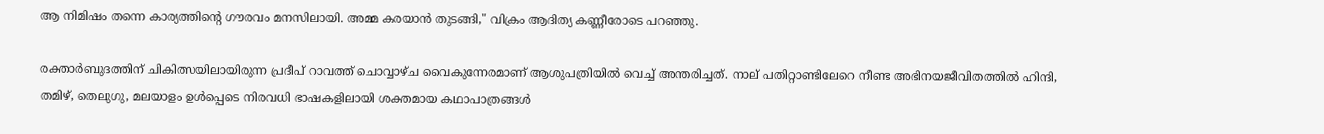ആ നിമിഷം തന്നെ കാര്യത്തിന്‍റെ ഗൗരവം മനസിലായി. അമ്മ കരയാൻ തുടങ്ങി," വിക്രം ആദിത്യ കണ്ണീരോടെ പറഞ്ഞു.

രക്താർബുദത്തിന് ചികിത്സയിലായിരുന്ന പ്രദീപ് റാവത്ത് ചൊവ്വാഴ്ച വൈകുന്നേരമാണ് ആശുപത്രിയിൽ വെച്ച് അന്തരിച്ചത്. നാല് പതിറ്റാണ്ടിലേറെ നീണ്ട അഭിനയജീവിതത്തിൽ ഹിന്ദി, തമിഴ്, തെലുഗു, മലയാളം ഉൾപ്പെടെ നിരവധി ഭാഷകളിലായി ശക്തമായ കഥാപാത്രങ്ങൾ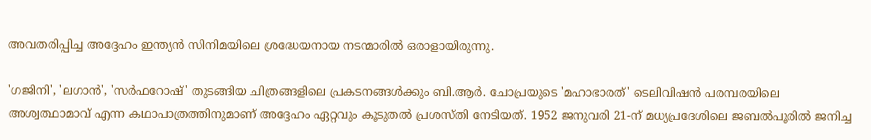അവതരിപ്പിച്ച അദ്ദേഹം ഇന്ത്യൻ സിനിമയിലെ ശ്രദ്ധേയനായ നടന്മാരിൽ ഒരാളായിരുന്നു.

'ഗജിനി', 'ലഗാൻ', 'സർഫറോഷ്' തുടങ്ങിയ ചിത്രങ്ങളിലെ പ്രകടനങ്ങൾക്കും ബി.ആർ. ചോപ്രയുടെ 'മഹാഭാരത്' ടെലിവിഷൻ പരമ്പരയിലെ അശ്വത്ഥാമാവ് എന്ന കഥാപാത്രത്തിനുമാണ് അദ്ദേഹം ഏറ്റവും കൂടുതൽ പ്രശസ്തി നേടിയത്. 1952 ജനുവരി 21-ന് മധ്യപ്രദേശിലെ ജബൽപൂരിൽ ജനിച്ച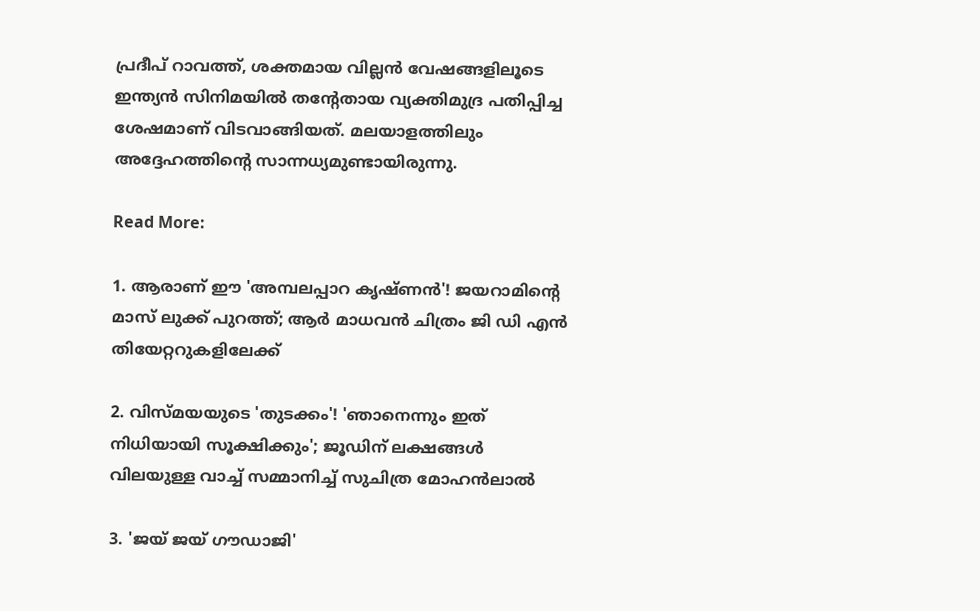പ്രദീപ് റാവത്ത്, ശക്തമായ വില്ലൻ വേഷങ്ങളിലൂടെ ഇന്ത്യൻ സിനിമയിൽ തന്‍റേതായ വ്യക്തിമുദ്ര പതിപ്പിച്ച ശേഷമാണ് വിടവാങ്ങിയത്. മലയാളത്തിലും അദ്ദേഹത്തിന്‍റെ സാന്നധ്യമുണ്ടായിരുന്നു.

Read More:

1. ആരാണ് ഈ 'അമ്പലപ്പാറ കൃഷ്‌ണന്‍'! ജയറാമിന്‍റെ മാസ് ലുക്ക് പുറത്ത്; ആര്‍ മാധവന്‍ ചിത്രം ജി ഡി എന്‍ തിയേറ്ററുകളിലേക്ക്

2. വിസ്‌മയയുടെ 'തുടക്കം'! 'ഞാനെന്നും ഇത് നിധിയായി സൂക്ഷിക്കും'; ജൂഡിന് ലക്ഷങ്ങള്‍ വിലയുള്ള വാച്ച് സമ്മാനിച്ച് സുചിത്ര മോഹന്‍ലാല്‍

3. 'ജയ് ജയ് ഗൗഡാജി'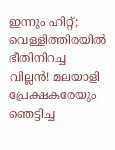ഇന്നും ഹിറ്റ്; വെള്ളിത്തിരയില്‍ ഭീതിനിറച്ച വില്ലന്‍! മലയാളി പ്രേക്ഷകരേയും ഞെട്ടിച്ച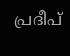പ്രദീപ്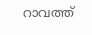റാവത്ത്